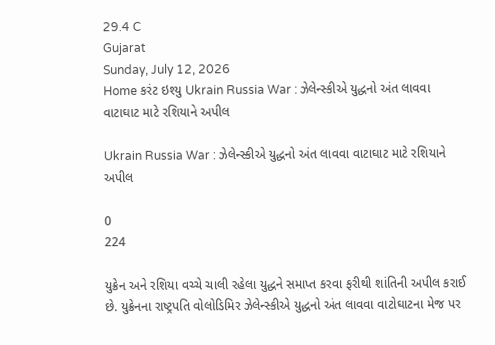29.4 C
Gujarat
Sunday, July 12, 2026
Home કરંટ ઇશ્યુ Ukrain Russia War : ઝેલેન્સ્કીએ યુદ્ધનો અંત લાવવા વાટાઘાટ માટે રશિયાને અપીલ

Ukrain Russia War : ઝેલેન્સ્કીએ યુદ્ધનો અંત લાવવા વાટાઘાટ માટે રશિયાને અપીલ

0
224

યુક્રેન અને રશિયા વચ્ચે ચાલી રહેલા યુદ્ધને સમાપ્ત કરવા ફરીથી શાંતિની અપીલ કરાઈ છે. યુક્રેનના રાષ્ટ્રપતિ વોલોડિમિર ઝેલેન્સ્કીએ યુદ્ધનો અંત લાવવા વાટોઘાટના મેજ પર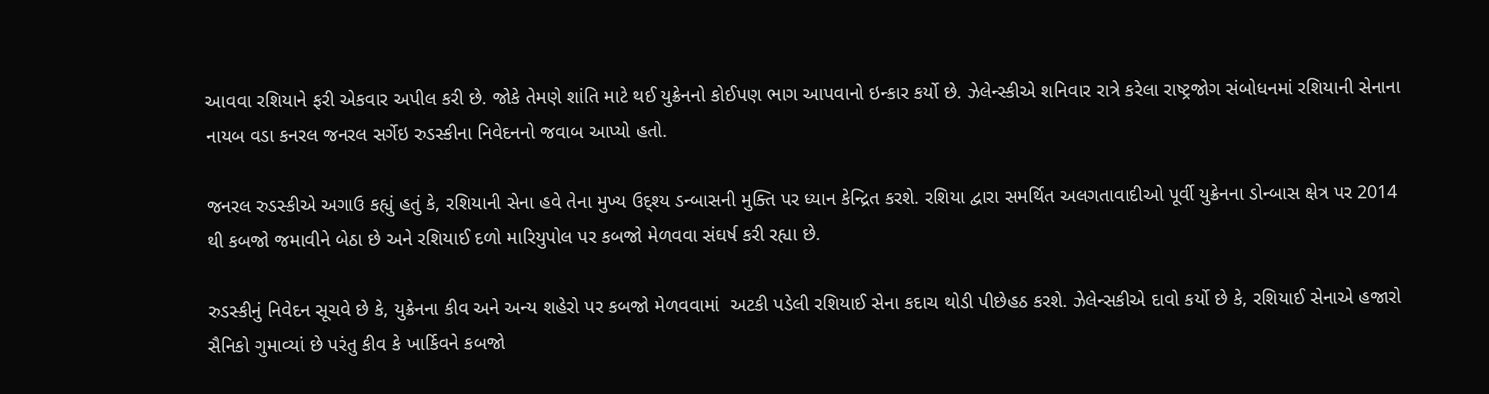આવવા રશિયાને ફરી એકવાર અપીલ કરી છે. જોકે તેમણે શાંતિ માટે થઈ યુક્રેનનો કોઈપણ ભાગ આપવાનો ઇન્કાર કર્યો છે. ઝેલેન્સ્કીએ શનિવાર રાત્રે કરેલા રાષ્ટ્રજોગ સંબોધનમાં રશિયાની સેનાના નાયબ વડા કનરલ જનરલ સર્ગેઇ રુડસ્કીના નિવેદનનો જવાબ આપ્યો હતો.

જનરલ રુડસ્કીએ અગાઉ કહ્યું હતું કે, રશિયાની સેના હવે તેના મુખ્ય ઉદ્શ્ય ડન્બાસની મુક્તિ પર ધ્યાન કેન્દ્રિત કરશે. રશિયા દ્વારા સમર્થિત અલગતાવાદીઓ પૂર્વી યુક્રેનના ડોન્બાસ ક્ષેત્ર પર 2014 થી કબજો જમાવીને બેઠા છે અને રશિયાઈ દળો મારિયુપોલ પર કબજો મેળવવા સંઘર્ષ કરી રહ્યા છે.

રુડસ્કીનું નિવેદન સૂચવે છે કે, યુક્રેનના કીવ અને અન્ય શહેરો પર કબજો મેળવવામાં  અટકી પડેલી રશિયાઈ સેના કદાચ થોડી પીછેહઠ કરશે. ઝેલેન્સકીએ દાવો કર્યો છે કે, રશિયાઈ સેનાએ હજારો સૈનિકો ગુમાવ્યાં છે પરંતુ કીવ કે ખાર્કિવને કબજો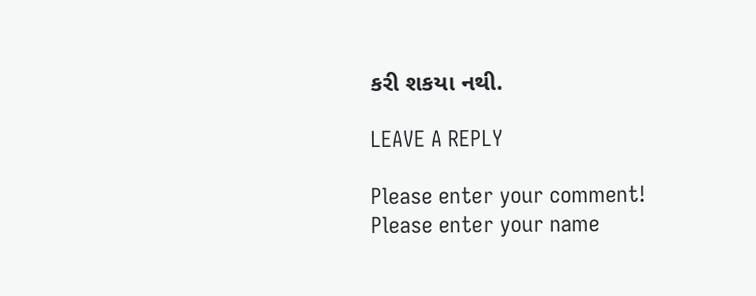કરી શકયા નથી.

LEAVE A REPLY

Please enter your comment!
Please enter your name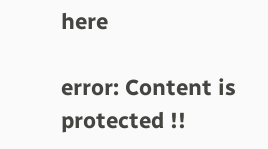here

error: Content is protected !!